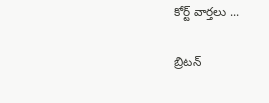కోర్ట్ వార్తలు ...

బ్రిటన్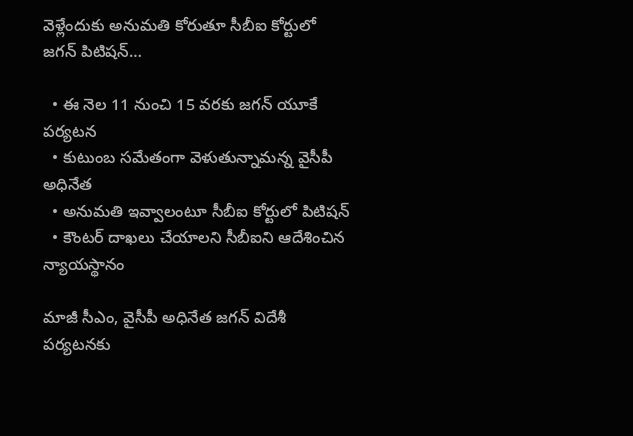వెళ్లేందుకు అనుమతి కోరుతూ సీబీఐ కోర్టులో జగన్ పిటిషన్…

  • ఈ నెల 11 నుంచి 15 వరకు జగన్ యూకే పర్యటన
  • కుటుంబ సమేతంగా వెళుతున్నామన్న వైసీపీ అధినేత
  • అనుమతి ఇవ్వాలంటూ సీబీఐ కోర్టులో పిటిషన్
  • కౌంటర్ దాఖలు చేయాలని సీబీఐని ఆదేశించిన న్యాయస్థానం

మాజీ సీఎం, వైసీపీ అధినేత జగన్ విదేశీ పర్యటనకు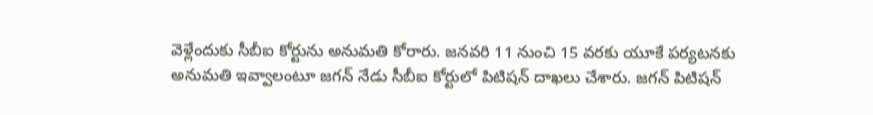వెళ్లేందుకు సీబీఐ కోర్టును అనుమతి కోరారు. జనవరి 11 నుంచి 15 వరకు యూకే పర్యటనకు అనుమతి ఇవ్వాలంటూ జగన్ నేడు సీబీఐ కోర్టులో పిటిషన్ దాఖలు చేశారు. జగన్ పిటిషన్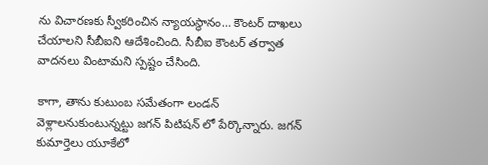ను విచారణకు స్వీకరించిన న్యాయస్థానం… కౌంటర్ దాఖలు చేయాలని సీబీఐని ఆదేశించింది. సీబీఐ కౌంటర్ తర్వాత వాదనలు వింటామని స్పష్టం చేసింది.

కాగా, తాను కుటుంబ సమేతంగా లండన్ వెళ్లాలనుకుంటున్నట్టు జగన్ పిటిషన్ లో పేర్కొన్నారు. జగన్ కుమార్తెలు యూకేలో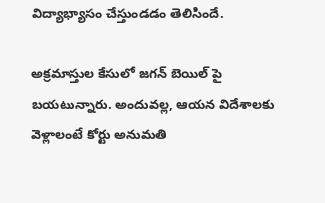విద్యాభ్యాసం చేస్తుండడం తెలిసిందే.

అక్రమాస్తుల కేసులో జగన్ బెయిల్ పై బయటున్నారు. అందువల్ల, ఆయన విదేశాలకు వెళ్లాలంటే కోర్టు అనుమతి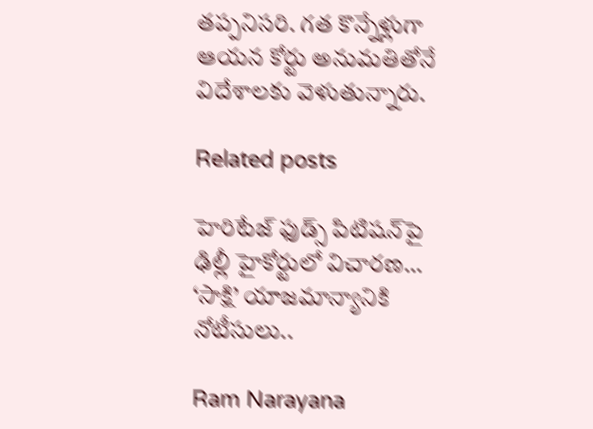తప్పనిసరి. గత కొన్నేళ్లుగా ఆయన కోర్టు అనుమతితోనే విదేశాలకు వెళుతున్నారు.

Related posts

హెరిటేజ్ ఫుడ్స్ పిటిషన్‌పై ఢిల్లీ హైకోర్టులో విచారణ… ‘సాక్షి’ యాజమాన్యానికి నోటీసులు..

Ram Narayana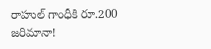రాహుల్ గాంధీకి రూ.200 జరిమానా!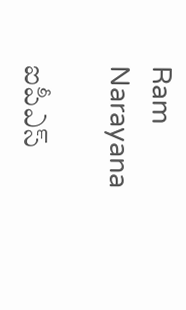Ram Narayana

ఐపీఎస్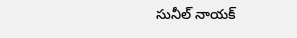సునీల్ నాయక్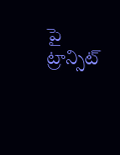పై ట్రాన్సిట్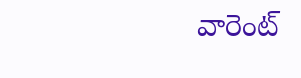వారెంట్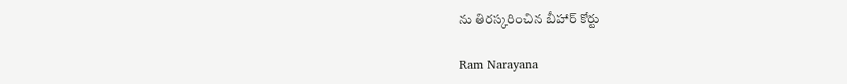ను తిరస్కరించిన బీహార్ కోర్టు

Ram Narayana